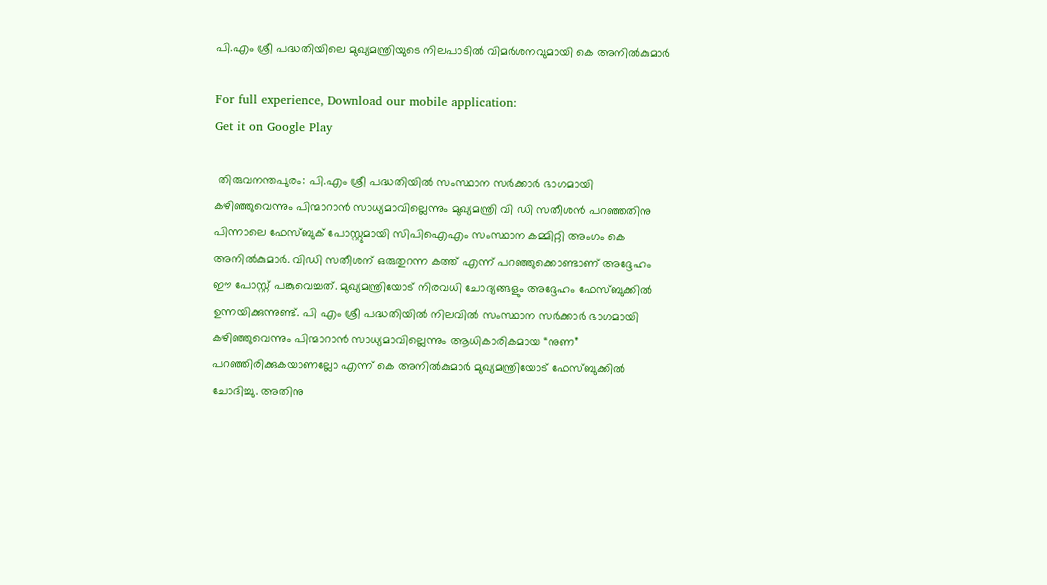പി.എം ശ്രീ പദ്ധതിയിലെ മുഖ്യമന്ത്രിയുടെ നിലപാടിൽ വിമർശനവുമായി കെ അനിൽകുമാർ

For full experience, Download our mobile application:
Get it on Google Play

 തിരുവനന്തപുരം: പി.എം ശ്രീ പദ്ധതിയിൽ സംസ്ഥാന സർക്കാർ ഭാഗമായി കഴിഞ്ഞുവെന്നും പിന്മാറാൻ സാധ്യമാവില്ലെന്നും മുഖ്യമന്ത്രി വി ഡി സതീശൻ പറഞ്ഞതിനു പിന്നാലെ ഫേസ്ബുക് പോസ്റ്റുമായി സിപിഐഎം സംസ്ഥാന കമ്മിറ്റി അംഗം കെ അനിൽകുമാർ. വിഡി സതീശന് ഒരുതുറന്ന കത്ത് എന്ന് പറഞ്ഞുക്കൊണ്ടാണ് അദ്ദേഹം ഈ പോസ്റ്റ് പങ്കുവെച്ചത്. മുഖ്യമന്ത്രിയോട് നിരവധി ചോദ്യങ്ങളും അദ്ദേഹം ഫേസ്ബുക്കിൽ ഉന്നയിക്കുന്നുണ്ട്. പി എം ശ്രീ പദ്ധതിയിൽ നിലവിൽ സംസ്ഥാന സർക്കാർ ഭാഗമായി കഴിഞ്ഞുവെന്നും പിന്മാറാൻ സാധ്യമാവില്ലെന്നും ആധികാരികമായ “നുണ” പറഞ്ഞിരിക്കുകയാണല്ലോ എന്ന് കെ അനിൽകുമാർ മുഖ്യമന്ത്രിയോട് ഫേസ്ബുക്കിൽ ചോദിച്ചു. അതിനു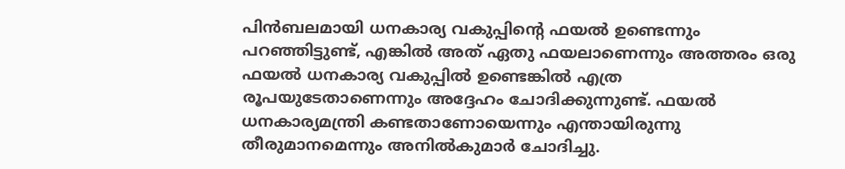പിൻബലമായി ധനകാര്യ വകുപ്പിൻ്റെ ഫയൽ ഉണ്ടെന്നും പറഞ്ഞിട്ടുണ്ട്, എങ്കിൽ അത് ഏതു ഫയലാണെന്നും അത്തരം ഒരു ഫയൽ ധനകാര്യ വകുപ്പിൽ ഉണ്ടെങ്കിൽ എത്ര രൂപയുടേതാണെന്നും അദ്ദേഹം ചോദിക്കുന്നുണ്ട്. ഫയൽ ധനകാര്യമന്ത്രി കണ്ടതാണോയെന്നും എന്തായിരുന്നു തീരുമാനമെന്നും അനിൽകുമാർ ചോദിച്ചു.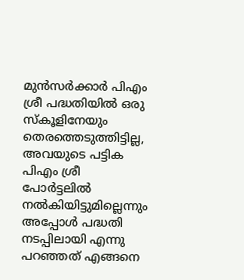മുൻസർക്കാർ പിഎം ശ്രീ പദ്ധതിയിൽ ഒരു സ്കൂളിനേയും തെരത്തെടുത്തിട്ടില്ല, അവയുടെ പട്ടിക പിഎം ശ്രീ പോർട്ടലിൽ നൽകിയിട്ടുമില്ലെന്നും അപ്പോൾ പദ്ധതി നടപ്പിലായി എന്നു പറഞ്ഞത് എങ്ങനെ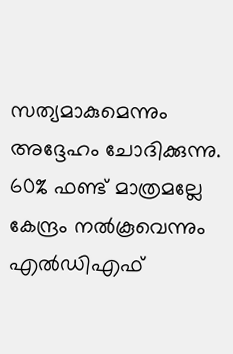സത്യമാകുമെന്നും അദ്ദേഹം ചോദിക്കുന്നു. 60% ഫണ്ട് മാത്രമല്ലേ കേന്ദ്രം നൽകൂവെന്നും എൽഡിഎഫ്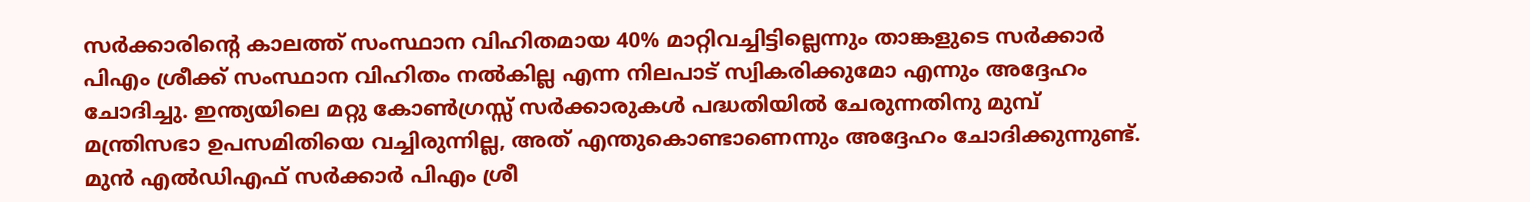സർക്കാരിൻ്റെ കാലത്ത് സംസ്ഥാന വിഹിതമായ 40% മാറ്റിവച്ചിട്ടില്ലെന്നും താങ്കളുടെ സർക്കാർ പിഎം ശ്രീക്ക് സംസ്ഥാന വിഹിതം നൽകില്ല എന്ന നിലപാട് സ്വികരിക്കുമോ എന്നും അദ്ദേഹം ചോദിച്ചു. ഇന്ത്യയിലെ മറ്റു കോൺഗ്രസ്സ് സർക്കാരുകൾ പദ്ധതിയിൽ ചേരുന്നതിനു മുമ്പ് മന്ത്രിസഭാ ഉപസമിതിയെ വച്ചിരുന്നില്ല, അത് എന്തുകൊണ്ടാണെന്നും അദ്ദേഹം ചോദിക്കുന്നുണ്ട്. മുൻ എൽഡിഎഫ് സർക്കാർ പിഎം ശ്രീ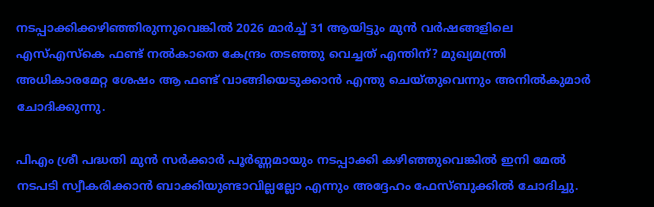നടപ്പാക്കിക്കഴിഞ്ഞിരുന്നുവെങ്കിൽ 2026 മാർച്ച് 31 ആയിട്ടും മുൻ വർഷങ്ങളിലെ എസ്എസ്കെ ഫണ്ട് നൽകാതെ കേന്ദ്രം തടഞ്ഞു വെച്ചത് എന്തിന്? മുഖ്യമന്ത്രി അധികാരമേറ്റ ശേഷം ആ ഫണ്ട് വാങ്ങിയെടുക്കാൻ എന്തു ചെയ്തുവെന്നും അനിൽകുമാ‍ർ ചോദിക്കുന്നു.

പിഎം ശ്രീ പദ്ധതി മുൻ സർക്കാർ പൂർണ്ണമായും നടപ്പാക്കി കഴിഞ്ഞുവെങ്കിൽ ഇനി മേൽ നടപടി സ്വീകരിക്കാൻ ബാക്കിയുണ്ടാവില്ലല്ലോ എന്നും അദ്ദേഹം ഫേസ്ബുക്കിൽ ചോദിച്ചു.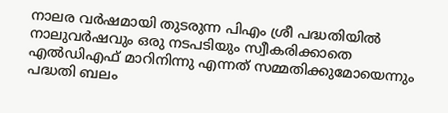നാലര വർഷമായി തുടരുന്ന പിഎം ശ്രീ പദ്ധതിയിൽ നാലുവർഷവും ഒരു നടപടിയും സ്വീകരിക്കാതെ എൽഡിഎഫ് മാറിനിന്നു എന്നത് സമ്മതിക്കുമോയെന്നും പദ്ധതി ബലം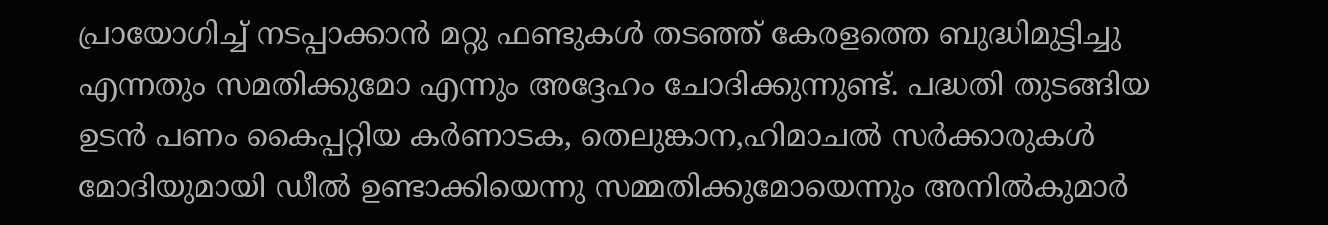പ്രായോഗിച്ച് നടപ്പാക്കാൻ മറ്റു ഫണ്ടുകൾ തടഞ്ഞ് കേരളത്തെ ബുദ്ധിമുട്ടിച്ചു എന്നതും സമതിക്കുമോ എന്നും അദ്ദേഹം ചോദിക്കുന്നുണ്ട്. പദ്ധതി തുടങ്ങിയ ഉടൻ പണം കൈപ്പറ്റിയ കർണാടക, തെലുങ്കാന,ഹിമാചൽ സർക്കാരുകൾ മോദിയുമായി ഡീൽ ഉണ്ടാക്കിയെന്നു സമ്മതിക്കുമോയെന്നും അനിൽകുമാർ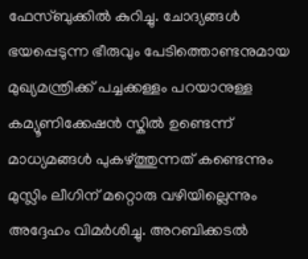ഫേസ്ബുക്കിൽ കുറിച്ചു. ചോദ്യങ്ങൾ ഭയപ്പെടുന്ന ഭീരുവും പേടിത്തൊണ്ടനുമായ മുഖ്യമന്ത്രിക്ക് പച്ചക്കള്ളം പറയാനുള്ള കമ്യൂണിക്കേഷൻ സ്കിൽ ഉണ്ടെന്ന് മാധ്യമങ്ങൾ പുകഴ്ത്തുന്നത് കണ്ടെന്നും മുസ്ലിം ലീഗിന് മറ്റൊരു വഴിയില്ലെന്നും അദ്ദേഹം വിമർശിച്ചു. അറബിക്കടൽ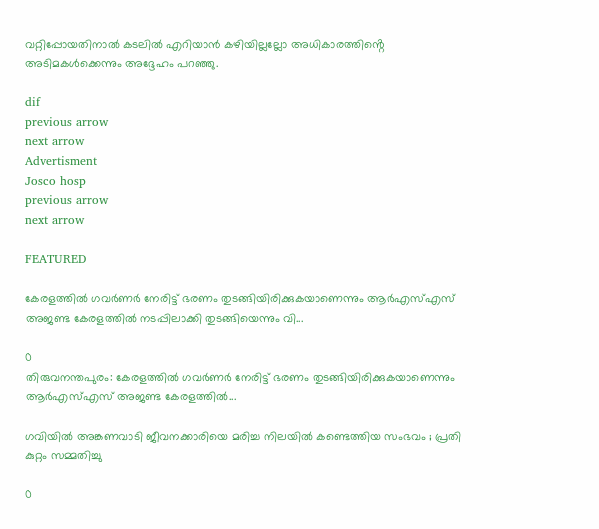വറ്റിപ്പോയതിനാൽ കടലിൽ എറിയാൻ കഴിയില്ലല്ലോ അധികാരത്തിൻ്റെ അടിമകൾക്കെന്നും അദ്ദേഹം പറ‍ഞ്ഞു.

dif
previous arrow
next arrow
Advertisment
Josco hosp
previous arrow
next arrow

FEATURED

കേരളത്തിൽ ഗവർണർ നേരിട്ട് ഭരണം തുടങ്ങിയിരിക്കുകയാണെന്നും ആർഎസ്എസ് അജണ്ട കേരളത്തിൽ നടപ്പിലാക്കി തുടങ്ങിയെന്നും വി...

0
തിരുവനന്തപുരം: കേരളത്തിൽ ഗവർണർ നേരിട്ട് ഭരണം തുടങ്ങിയിരിക്കുകയാണെന്നും ആർഎസ്എസ് അജണ്ട കേരളത്തിൽ...

ഗവിയിൽ അങ്കണവാടി ജീവനക്കാരിയെ മരിച്ച നിലയിൽ കണ്ടെത്തിയ സംഭവം ; പ്രതി കുറ്റം സമ്മതിച്ചു

0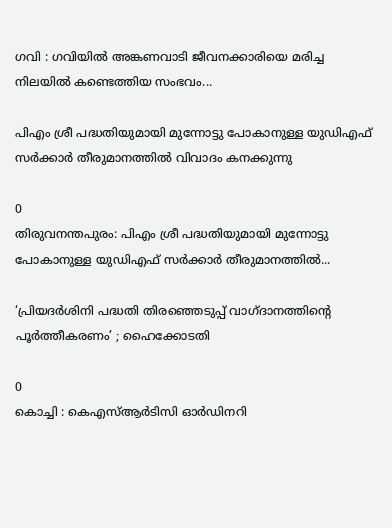ഗവി : ഗവിയില്‍ അങ്കണവാടി ജീവനക്കാരിയെ മരിച്ച നിലയില്‍ കണ്ടെത്തിയ സംഭവം...

പിഎം ശ്രീ പദ്ധതിയുമായി മുന്നോട്ടു പോകാനുള്ള യുഡിഎഫ് സർക്കാർ തീരുമാനത്തിൽ വിവാദം കനക്കുന്നു

0
തിരുവനന്തപുരം: പിഎം ശ്രീ പദ്ധതിയുമായി മുന്നോട്ടു പോകാനുള്ള യുഡിഎഫ് സർക്കാർ തീരുമാനത്തിൽ...

‘പ്രിയദർശിനി പദ്ധതി തിരഞ്ഞെടുപ്പ് വാഗ്ദാനത്തിന്റെ പൂർത്തീകരണം’ ; ഹൈക്കോടതി

0
കൊച്ചി : കെഎസ്ആർടിസി ഓർഡിനറി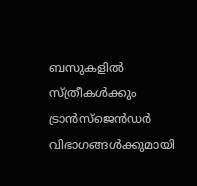ബസുകളിൽ സ്ത്രീകൾക്കും ട്രാൻസ്‌ജെൻഡർ വിഭാഗങ്ങൾക്കുമായി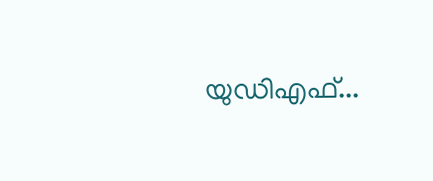യുഡിഎഫ്...